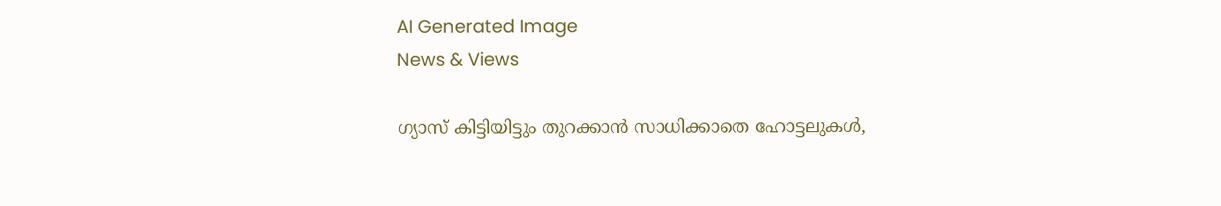AI Generated Image
News & Views

ഗ്യാസ് കിട്ടിയിട്ടും തുറക്കാന്‍ സാധിക്കാതെ ഹോട്ടലുകള്‍,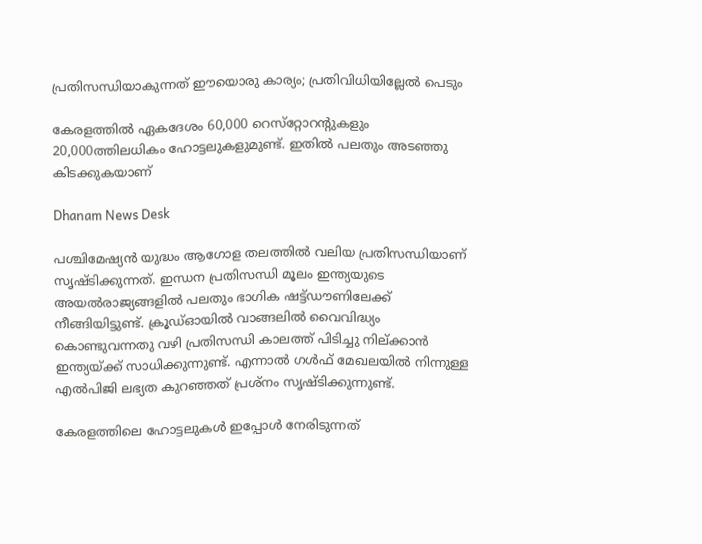പ്രതിസന്ധിയാകുന്നത് ഈയൊരു കാര്യം; പ്രതിവിധിയില്ലേല്‍ പെടും

കേരളത്തില്‍ ഏകദേശം 60,000 റെസ്‌റ്റോറന്റുകളും 20,000ത്തിലധികം ഹോട്ടലുകളുമുണ്ട്. ഇതില്‍ പലതും അടഞ്ഞു കിടക്കുകയാണ്

Dhanam News Desk

പശ്ചിമേഷ്യന്‍ യുദ്ധം ആഗോള തലത്തില്‍ വലിയ പ്രതിസന്ധിയാണ് സൃഷ്ടിക്കുന്നത്. ഇന്ധന പ്രതിസന്ധി മൂലം ഇന്ത്യയുടെ അയല്‍രാജ്യങ്ങളില്‍ പലതും ഭാഗിക ഷട്ട്ഡൗണിലേക്ക് നീങ്ങിയിട്ടുണ്ട്. ക്രൂഡ്ഓയില്‍ വാങ്ങലില്‍ വൈവിദ്ധ്യം കൊണ്ടുവന്നതു വഴി പ്രതിസന്ധി കാലത്ത് പിടിച്ചു നില്ക്കാന്‍ ഇന്ത്യയ്ക്ക് സാധിക്കുന്നുണ്ട്. എന്നാല്‍ ഗള്‍ഫ് മേഖലയില്‍ നിന്നുള്ള എല്‍പിജി ലഭ്യത കുറഞ്ഞത് പ്രശ്‌നം സൃഷ്ടിക്കുന്നുണ്ട്.

കേരളത്തിലെ ഹോട്ടലുകള്‍ ഇപ്പോള്‍ നേരിടുന്നത്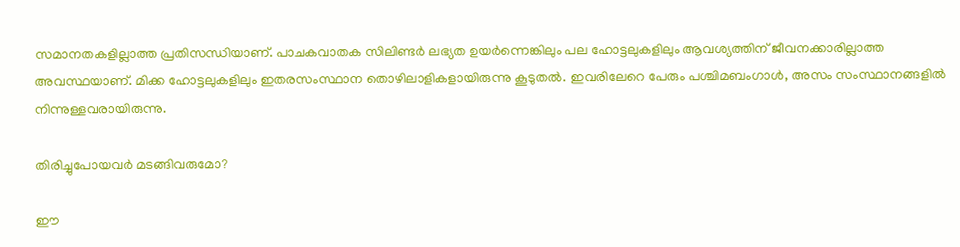സമാനതകളില്ലാത്ത പ്രതിസന്ധിയാണ്. പാചകവാതക സിലിണ്ടര്‍ ലഭ്യത ഉയര്‍ന്നെങ്കിലും പല ഹോട്ടലുകളിലും ആവശ്യത്തിന് ജീവനക്കാരില്ലാത്ത അവസ്ഥയാണ്. മിക്ക ഹോട്ടലുകളിലും ഇതരസംസ്ഥാന തൊഴിലാളികളായിരുന്നു കൂടുതല്‍. ഇവരിലേറെ പേരും പശ്ചിമബംഗാള്‍, അസം സംസ്ഥാനങ്ങളില്‍ നിന്നുള്ളവരായിരുന്നു.

തിരിച്ചുപോയവര്‍ മടങ്ങിവരുമോ?

ഈ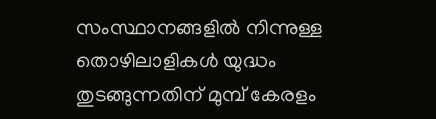സംസ്ഥാനങ്ങളില്‍ നിന്നുള്ള തൊഴിലാളികള്‍ യുദ്ധം തുടങ്ങുന്നതിന് മുമ്പ് കേരളം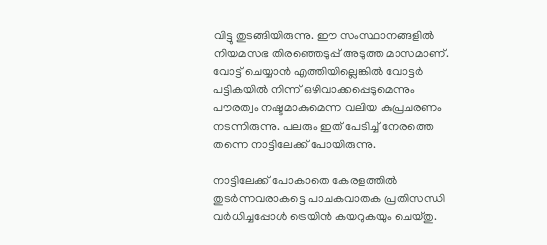വിട്ടു തുടങ്ങിയിരുന്നു. ഈ സംസ്ഥാനങ്ങളില്‍ നിയമസഭ തിരഞ്ഞെടുപ്പ് അടുത്ത മാസമാണ്. വോട്ട് ചെയ്യാന്‍ എത്തിയില്ലെങ്കില്‍ വോട്ടര്‍ പട്ടികയില്‍ നിന്ന് ഒഴിവാക്കപ്പെടുമെന്നും പൗരത്വം നഷ്ടമാകുമെന്ന വലിയ കുപ്രചരണം നടന്നിരുന്നു. പലരും ഇത് പേടിച്ച് നേരത്തെ തന്നെ നാട്ടിലേക്ക് പോയിരുന്നു.

നാട്ടിലേക്ക് പോകാതെ കേരളത്തില്‍ തുടര്‍ന്നവരാകട്ടെ പാചകവാതക പ്രതിസന്ധി വര്‍ധിച്ചപ്പോള്‍ ട്രെയിന്‍ കയറുകയും ചെയ്തു.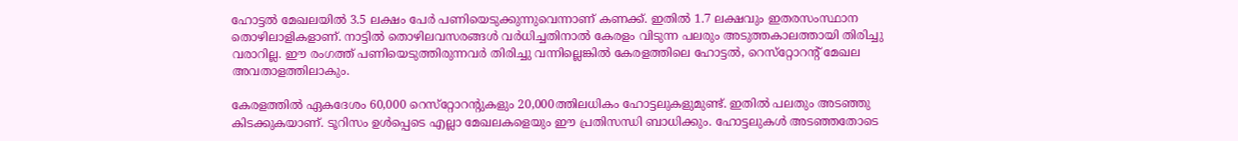ഹോട്ടല്‍ മേഖലയില്‍ 3.5 ലക്ഷം പേര്‍ പണിയെടുക്കുന്നുവെന്നാണ് കണക്ക്. ഇതില്‍ 1.7 ലക്ഷവും ഇതരസംസ്ഥാന തൊഴിലാളികളാണ്. നാട്ടില്‍ തൊഴിലവസരങ്ങള്‍ വര്‍ധിച്ചതിനാല്‍ കേരളം വിടുന്ന പലരും അടുത്തകാലത്തായി തിരിച്ചു വരാറില്ല. ഈ രംഗത്ത് പണിയെടുത്തിരുന്നവര്‍ തിരിച്ചു വന്നില്ലെങ്കില്‍ കേരളത്തിലെ ഹോട്ടല്‍, റെസ്‌റ്റോറന്റ് മേഖല അവതാളത്തിലാകും.

കേരളത്തില്‍ ഏകദേശം 60,000 റെസ്‌റ്റോറന്റുകളും 20,000ത്തിലധികം ഹോട്ടലുകളുമുണ്ട്. ഇതില്‍ പലതും അടഞ്ഞു കിടക്കുകയാണ്. ടൂറിസം ഉള്‍പ്പെടെ എല്ലാ മേഖലകളെയും ഈ പ്രതിസന്ധി ബാധിക്കും. ഹോട്ടലുകള്‍ അടഞ്ഞതോടെ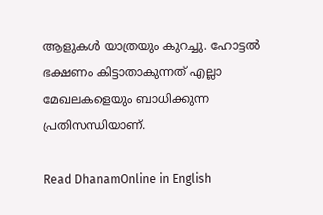ആളുകള്‍ യാത്രയും കുറച്ചു. ഹോട്ടല്‍ ഭക്ഷണം കിട്ടാതാകുന്നത് എല്ലാ മേഖലകളെയും ബാധിക്കുന്ന പ്രതിസന്ധിയാണ്.

Read DhanamOnline in English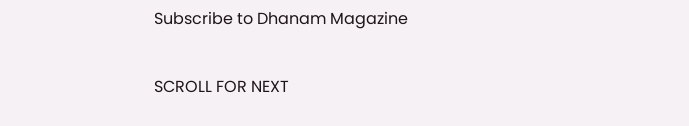Subscribe to Dhanam Magazine

SCROLL FOR NEXT